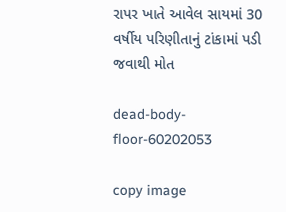રાપર ખાતે આવેલ સાયમાં 30 વર્ષીય પરિણીતાનું ટાંકામાં પડી જવાથી મોત

dead-body-floor-60202053

copy image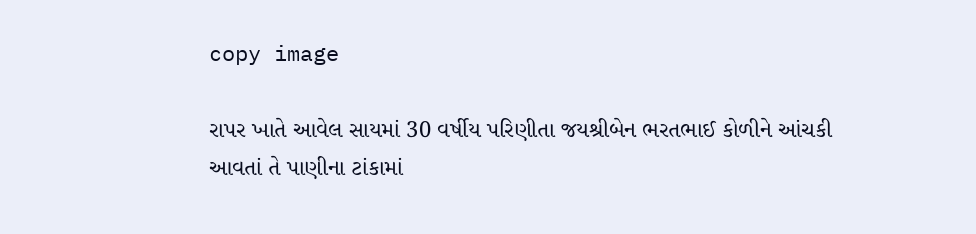copy image

રાપર ખાતે આવેલ સાયમાં 30 વર્ષીય પરિણીતા જયશ્રીબેન ભરતભાઈ કોળીને આંચકી આવતાં તે પાણીના ટાંકામાં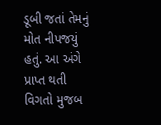ડૂબી જતાં તેમનું મોત નીપજયું હતું. આ અંગે પ્રાપ્ત થતી વિગતો મુજબ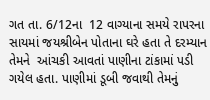ગત તા. 6/12ના  12 વાગ્યાના સમયે રાપરના સાયમાં જયશ્રીબેન પોતાના ઘરે હતા તે દરમ્યાન તેમને  આંચકી આવતાં પાણીના ટાંકામાં પડી ગયેલ હતા. પાણીમાં ડૂબી જવાથી તેમનું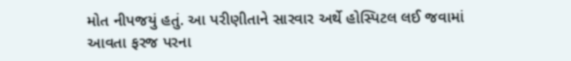મોત નીપજયું હતું. આ પરીણીતાને સારવાર અર્થે હોસ્પિટલ લઈ જવામાં આવતા ફરજ પરના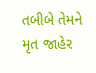તબીબે તેમને મૃત જાહેર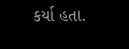કર્યા હતા.